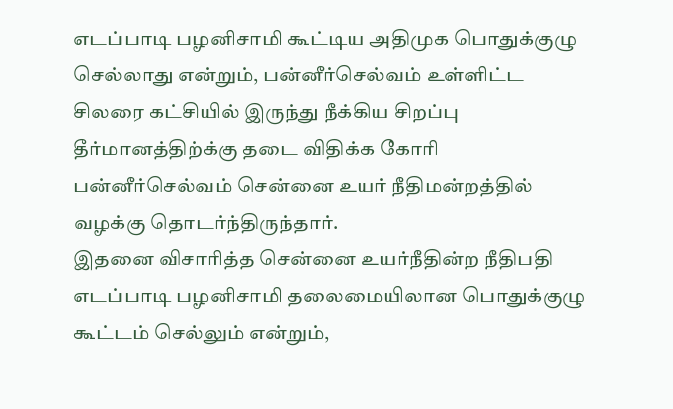எடப்பாடி பழனிசாமி கூட்டிய அதிமுக பொதுக்குழு செல்லாது என்றும், பன்னீர்செல்வம் உள்ளிட்ட சிலரை கட்சியில் இருந்து நீக்கிய சிறப்பு தீர்மானத்திற்க்கு தடை விதிக்க கோரி பன்னீர்செல்வம் சென்னை உயர் நீதிமன்றத்தில் வழக்கு தொடர்ந்திருந்தார்.
இதனை விசாரித்த சென்னை உயர்நீதின்ற நீதிபதி எடப்பாடி பழனிசாமி தலைமையிலான பொதுக்குழு கூட்டம் செல்லும் என்றும்,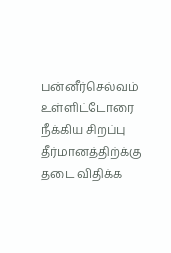பன்னீர்செல்வம் உள்ளிட்டோரை நீக்கிய சிறப்பு தீர்மானத்திற்க்கு தடை விதிக்க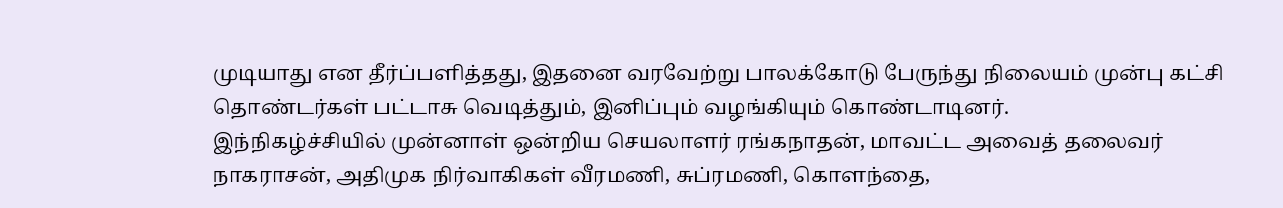முடியாது என தீர்ப்பளித்தது, இதனை வரவேற்று பாலக்கோடு பேருந்து நிலையம் முன்பு கட்சி தொண்டர்கள் பட்டாசு வெடித்தும், இனிப்பும் வழங்கியும் கொண்டாடினர்.
இந்நிகழ்ச்சியில் முன்னாள் ஒன்றிய செயலாளர் ரங்கநாதன், மாவட்ட அவைத் தலைவர் நாகராசன், அதிமுக நிர்வாகிகள் வீரமணி, சுப்ரமணி, கொளந்தை,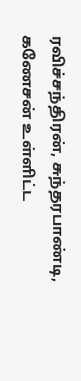ரவிச்சந்திரன், சுந்தரபாண்டி, கணேசன் உள்ளிட்ட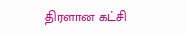திரளான கட்சி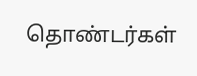தொண்டர்கள்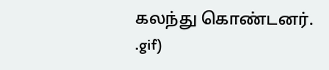கலந்து கொண்டனர்.
.gif)